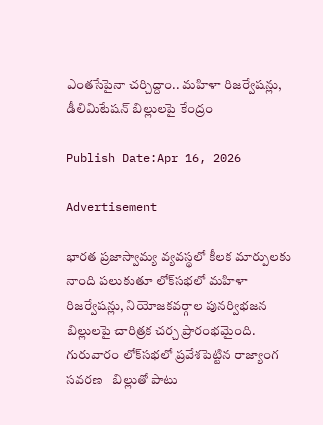ఎంతసేపైనా చర్చిద్దాం.. మహిళా రిజర్వేషన్లు, డీలిమిటేషన్ బిల్లులపై కేంద్రం

Publish Date:Apr 16, 2026

Advertisement

భారత ప్రజాస్వామ్య వ్యవస్థలో కీలక మార్పులకు నాంది పలుకుతూ లోక్‌సభలో మహిళా రిజర్వేషన్లు, నియోజకవర్గాల పునర్విభజన బిల్లులపై చారిత్రక చర్చ ప్రారంభమైంది. గురువారం లోక్‌సభలో ప్రవేశపెట్టిన రాజ్యాంగ సవరణ   బిల్లుతో పాటు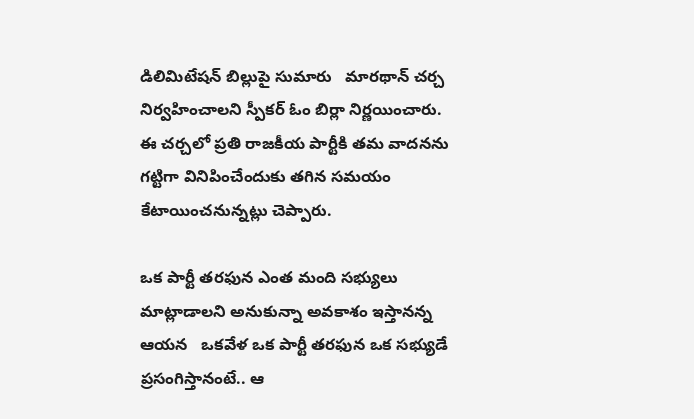డిలిమిటేషన్ బిల్లుపై సుమారు   మారథాన్ చర్చ నిర్వహించాలని స్పీకర్ ఓం బిర్లా నిర్ణయించారు. ఈ చర్చలో ప్రతి రాజకీయ పార్టీకి తమ వాదనను గట్టిగా వినిపించేందుకు తగిన సమయం కేటాయించనున్నట్లు చెప్పారు.

ఒక పార్టీ త‌ర‌ఫున ఎంత మంది స‌భ్యులు మాట్లాడాల‌ని అనుకున్నా అవకాశం ఇస్తానన్న ఆయన   ఒక‌వేళ ఒక పార్టీ త‌ర‌ఫున ఒక స‌భ్యుడే ప్రసంగిస్తానంటే.. ఆ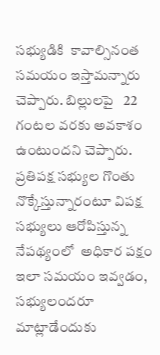స‌భ్యుడికి  కావాల్సినంత స‌మ‌యం ఇస్తామ‌న్నారు చెప్పారు. బిల్లుల‌పై   22 గంట‌ల వ‌ర‌కు అవ‌కాశం ఉంటుందని చెప్పారు. ప్ర‌తిప‌క్ష స‌భ్యుల గొంతు నొక్కేస్తున్నారంటూ విపక్ష సభ్యులు ఆరోపిస్తున్న నేపథ్యంలో  అధికార ప‌క్షం ఇలా స‌మ‌యం ఇవ్వ‌డం,  సభ్యులందరూ మాట్లాడేందుకు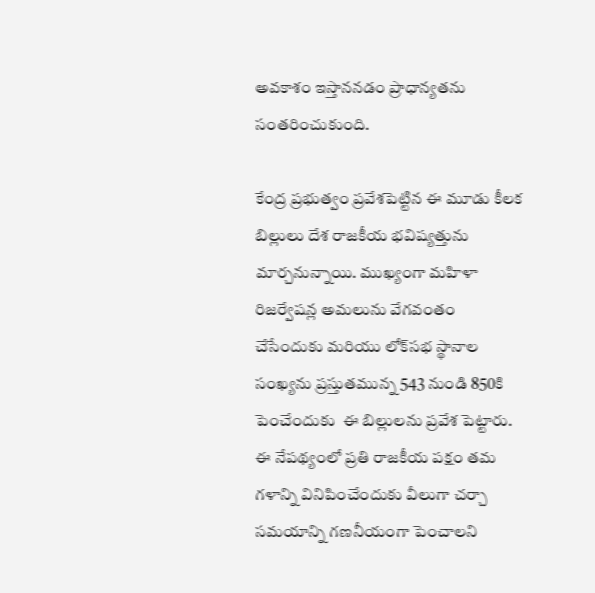అవకాశం ఇస్తాననడం ప్రాధాన్యతను సంతరించుకుంది.

కేంద్ర ప్రభుత్వం ప్రవేశపెట్టిన ఈ మూడు కీలక బిల్లులు దేశ రాజకీయ భవిష్యత్తును మార్చనున్నాయి. ముఖ్యంగా మహిళా రిజర్వేషన్ల అమలును వేగవంతం చేసేందుకు మరియు లోక్‌సభ స్థానాల సంఖ్యను ప్రస్తుతమున్న 543 నుండి 850కి పెంచేందుకు  ఈ బిల్లులను ప్రవేశ పెట్టారు. ఈ నేపథ్యంలో ప్రతి రాజకీయ పక్షం తమ గళాన్ని వినిపించేందుకు వీలుగా చర్చా సమయాన్ని గణనీయంగా పెంచాలని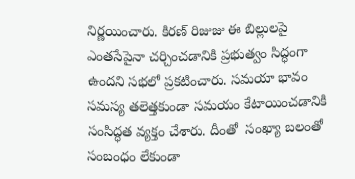నిర్ణయించారు. కిరణ్ రిజుజు ఈ బిల్లులపై ఎంతసేపైనా చర్చించడానికి ప్రభుత్వం సిద్ధంగా ఉందని సభలో ప్రకటించారు. సమయా భావం సమస్య తలెత్తకుండా సమయం కేటాయించడానికి సంసిద్ధత వ్యక్తం చేశారు. దీంతో  సంఖ్యా బలంతో సంబంధం లేకుండా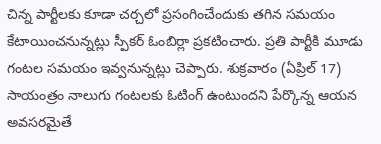చిన్న పార్టీలకు కూడా చర్చలో ప్రసంగించేందుకు తగిన సమయం కేటాయించనున్నట్లు స్పీకర్ ఓంబిర్లా ప్రకటించారు. ప్రతి పార్టీకి మూడు గంటల సమయం ఇవ్వనున్నట్లు చెప్పారు. శుక్రవారం (ఏప్రిల్ 17) సాయంత్రం నాలుగు గంటలకు ఓటింగ్ ఉంటుందని పేర్కొన్న ఆయన అవసరమైతే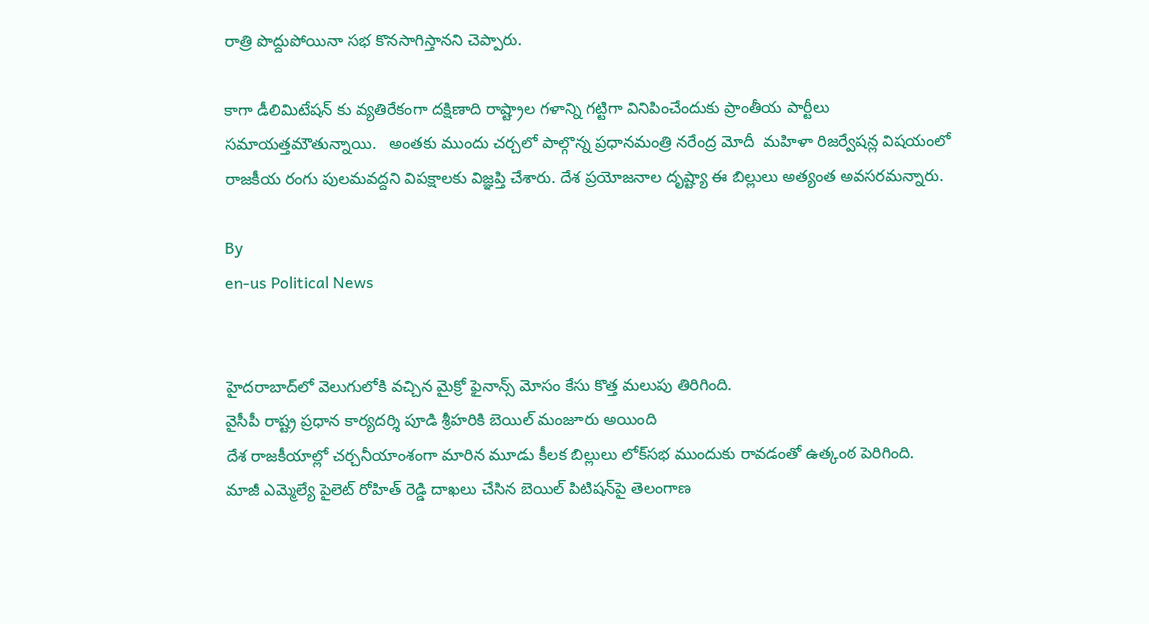రాత్రి పొద్దుపోయినా సభ కొనసాగిస్తానని చెప్పారు.

కాగా డీలిమిటేషన్ కు వ్యతిరేకంగా దక్షిణాది రాష్ట్రాల గళాన్ని గట్టిగా వినిపించేందుకు ప్రాంతీయ పార్టీలు సమాయత్తమౌతున్నాయి.   అంతకు ముందు చర్చలో పాల్గొన్న ప్రధానమంత్రి నరేంద్ర మోదీ  మహిళా రిజర్వేషన్ల విషయంలో రాజకీయ రంగు పులమవద్దని విపక్షాలకు విజ్ఞప్తి చేశారు. దేశ ప్రయోజనాల దృష్ట్యా ఈ బిల్లులు అత్యంత అవసరమన్నారు.

By
en-us Political News


హైదరాబాద్‌లో వెలుగులోకి వచ్చిన మైక్రో ఫైనాన్స్ మోసం కేసు కొత్త మలుపు తిరిగింది.
వైసీపీ రాష్ట్ర ప్రధాన కార్యదర్శి పూడి శ్రీహరికి బెయిల్ మంజూరు అయింది
దేశ రాజకీయాల్లో చర్చనీయాంశంగా మారిన మూడు కీలక బిల్లులు లోక్‌సభ ముందుకు రావడంతో ఉత్కంఠ పెరిగింది.
మాజీ ఎమ్మెల్యే పైలెట్ రోహిత్ రెడ్డి దాఖలు చేసిన బెయిల్ పిటిషన్‌పై తెలంగాణ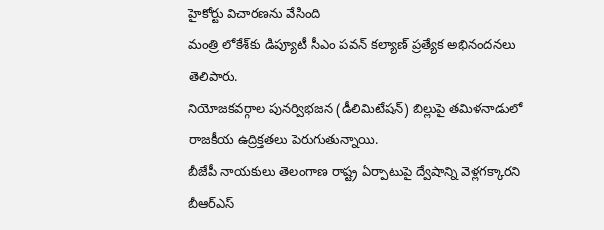హైకోర్టు విచారణను వేసింది
మంత్రి లోకేశ్‌కు డిప్యూటీ సీఎం పవన్ కల్యాణ్ ప్రత్యేక అభినందనలు తెలిపారు.
నియోజకవర్గాల పునర్విభజన (డీలిమిటేషన్‌) బిల్లుపై తమిళనాడులో రాజకీయ ఉద్రిక్తతలు పెరుగుతున్నాయి.
బీజేపీ నాయకులు తెలంగాణ రాష్ట్ర ఏర్పాటుపై ద్వేషాన్ని వెళ్లగక్కారని బీఆర్‌ఎస్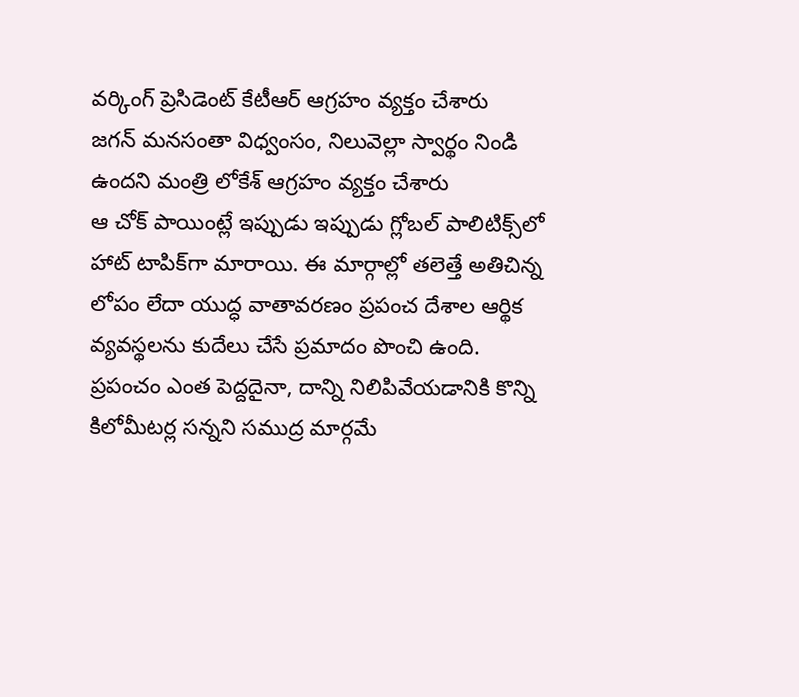వర్కింగ్ ప్రెసిడెంట్ కేటీఆర్ ఆగ్రహం వ్యక్తం చేశారు
జగన్ మనసంతా విధ్వంసం, నిలువెల్లా స్వార్థం నిండి ఉందని మంత్రి లోకేశ్ ఆగ్రహం వ్యక్తం చేశారు
ఆ చోక్ పాయింట్లే ఇప్పుడు ఇప్పుడు గ్లోబల్ పాలిటిక్స్‌లో హాట్ టాపిక్‌గా మారాయి. ఈ మార్గాల్లో తలెత్తే అతిచిన్న లోపం లేదా యుద్ధ వాతావరణం ప్రపంచ దేశాల ఆర్థిక వ్యవస్థలను కుదేలు చేసే ప్రమాదం పొంచి ఉంది.
ప్రపంచం ఎంత పెద్దదైనా, దాన్ని నిలిపివేయడానికి కొన్ని కిలోమీటర్ల సన్నని సముద్ర మార్గమే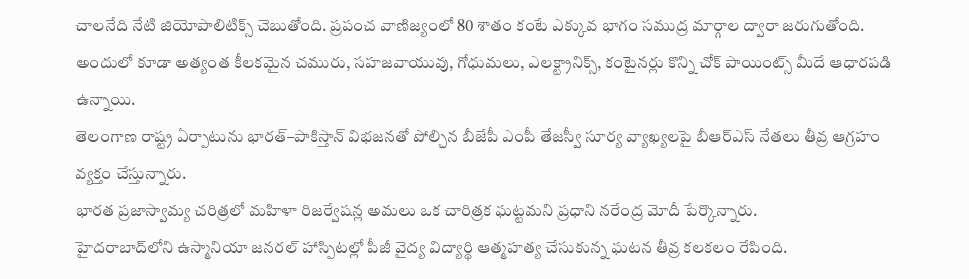చాలనేది నేటి జియోపాలిటిక్స్ చెబుతోంది. ప్రపంచ వాణిజ్యంలో 80 శాతం కంటే ఎక్కువ భాగం సముద్ర మార్గాల ద్వారా జరుగుతోంది. అందులో కూడా అత్యంత కీలకమైన చమురు, సహజవాయువు, గోధుమలు, ఎలక్ట్రానిక్స్, కంటైనర్లు కొన్ని చోక్ పాయింట్స్ మీదే ఆధారపడి ఉన్నాయి.
తెలంగాణ రాష్ట్ర ఏర్పాటును భారత్–పాకిస్తాన్ విభజనతో పోల్చిన బీజేపీ ఎంపీ తేజస్వీ సూర్య వ్యాఖ్యలపై బీఆర్ఎస్ నేతలు తీవ్ర ఆగ్రహం వ్యక్తం చేస్తున్నారు.
భారత ప్రజాస్వామ్య చరిత్రలో మహిళా రిజర్వేషన్ల అమలు ఒక చారిత్రక ఘట్టమని ప్రధాని నరేంద్ర మోదీ పేర్కొన్నారు.
హైదరాబాద్‌లోని ఉస్మానియా జనరల్ హాస్పిటల్లో పీజీ వైద్య విద్యార్థి ఆత్మహత్య చేసుకున్న ఘటన తీవ్ర కలకలం రేపింది.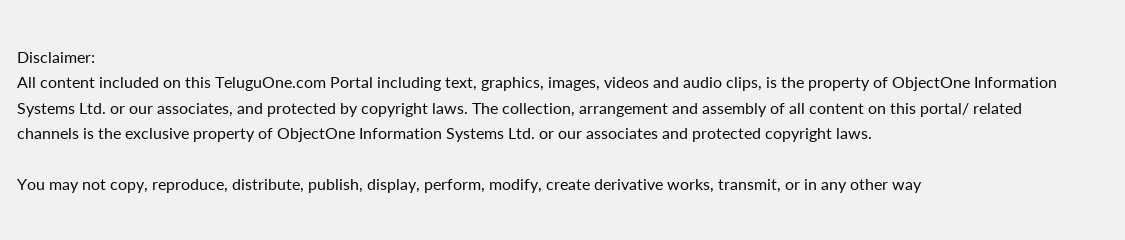Disclaimer:
All content included on this TeluguOne.com Portal including text, graphics, images, videos and audio clips, is the property of ObjectOne Information Systems Ltd. or our associates, and protected by copyright laws. The collection, arrangement and assembly of all content on this portal/ related channels is the exclusive property of ObjectOne Information Systems Ltd. or our associates and protected copyright laws.

You may not copy, reproduce, distribute, publish, display, perform, modify, create derivative works, transmit, or in any other way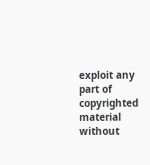exploit any part of copyrighted material without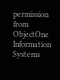permission from ObjectOne Information Systems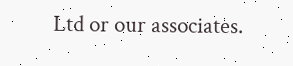Ltd or our associates.